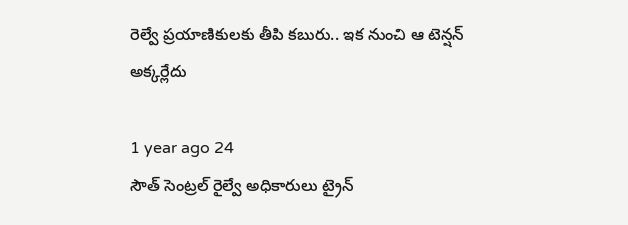రెల్వే ప్రయాణికులకు తీపి కబురు.. ఇక నుంచి ఆ టెన్షన్ అక్కర్లేదు

1 year ago 24
సౌత్ సెంట్రల్ రైల్వే అధికారులు ట్రైన్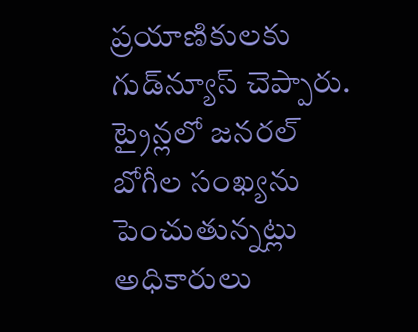ప్రయాణికులకు గుడ్‌న్యూస్ చెప్పారు. ట్రైన్లలో జనరల్ బోగీల సంఖ్యను పెంచుతున్నట్లు అధికారులు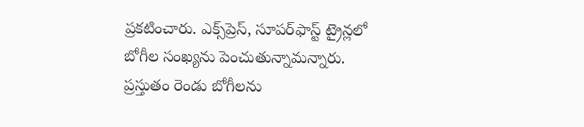ప్రకటించారు. ఎక్స్‌ప్రెస్, సూపర్‌ఫాస్ట్‌ ట్రైన్లలో బోగీల సంఖ్యను పెంచుతున్నామన్నారు. ప్రస్తుతం రెండు బోగీలను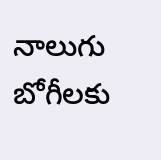నాలుగు బోగీలకు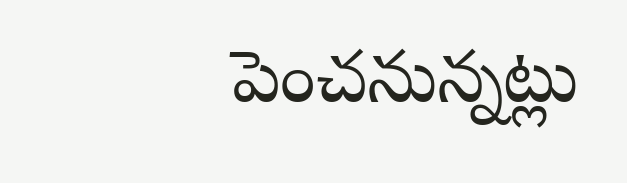పెంచనున్నట్లు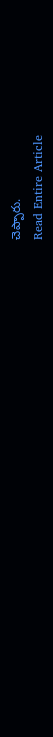చెప్పారు.
Read Entire Article